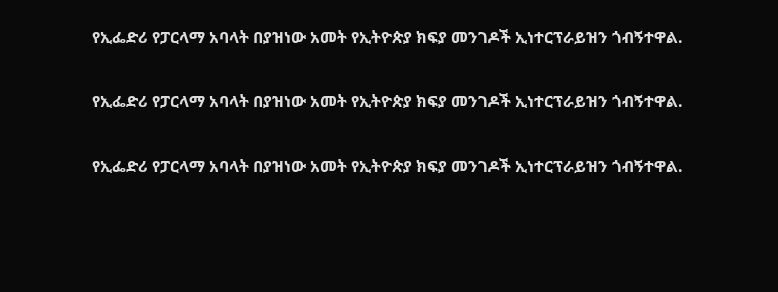የኢፌድሪ የፓርላማ አባላት በያዝነው አመት የኢትዮጵያ ክፍያ መንገዶች ኢነተርፕራይዝን ጎብኝተዋል.

የኢፌድሪ የፓርላማ አባላት በያዝነው አመት የኢትዮጵያ ክፍያ መንገዶች ኢነተርፕራይዝን ጎብኝተዋል.

የኢፌድሪ የፓርላማ አባላት በያዝነው አመት የኢትዮጵያ ክፍያ መንገዶች ኢነተርፕራይዝን ጎብኝተዋል.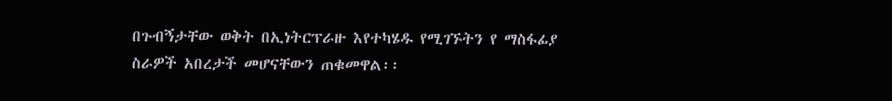በጉብኝታቸው ወቅት በኢነትርፕራዙ እየተካሄዱ የሚገኙትን የ ማስፋፊያ ስራዎች አበረታች መሆናቸውን ጠቁመዋል፡፡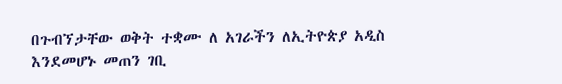በጉብኘታቸው ወቅት ተቋሙ ለ አገራችን ለኢትዮጵያ አዲስ እንደመሆኑ መጠን ገቢ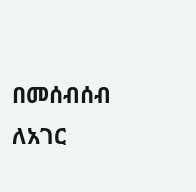በመሰብሰብ ለአገር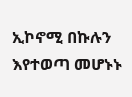ኢኮኖሚ በኩሉን እየተወጣ መሆኑኑ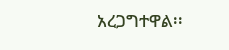አረጋግተዋል፡፡